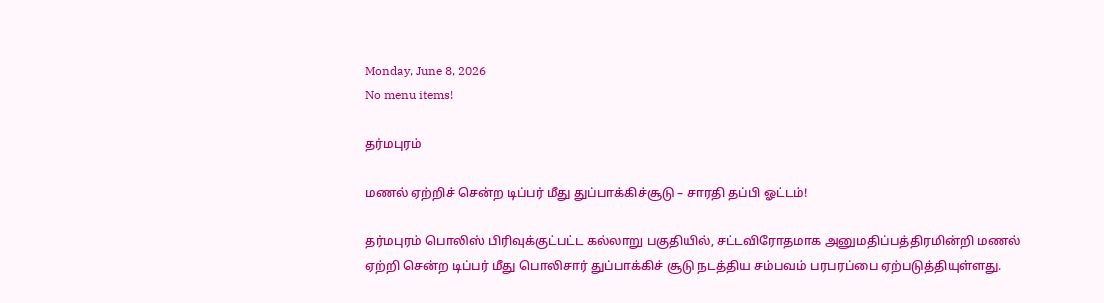Monday, June 8, 2026
No menu items!

தர்மபுரம்

மணல் ஏற்றிச் சென்ற டிப்பர் மீது துப்பாக்கிச்சூடு – சாரதி தப்பி ஓட்டம்!

தர்மபுரம் பொலிஸ் பிரிவுக்குட்பட்ட கல்லாறு பகுதியில், சட்டவிரோதமாக அனுமதிப்பத்திரமின்றி மணல் ஏற்றி சென்ற டிப்பர் மீது பொலிசார் துப்பாக்கிச் சூடு நடத்திய சம்பவம் பரபரப்பை ஏற்படுத்தியுள்ளது.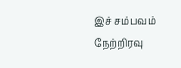இச் சம்பவம் நேற்றிரவு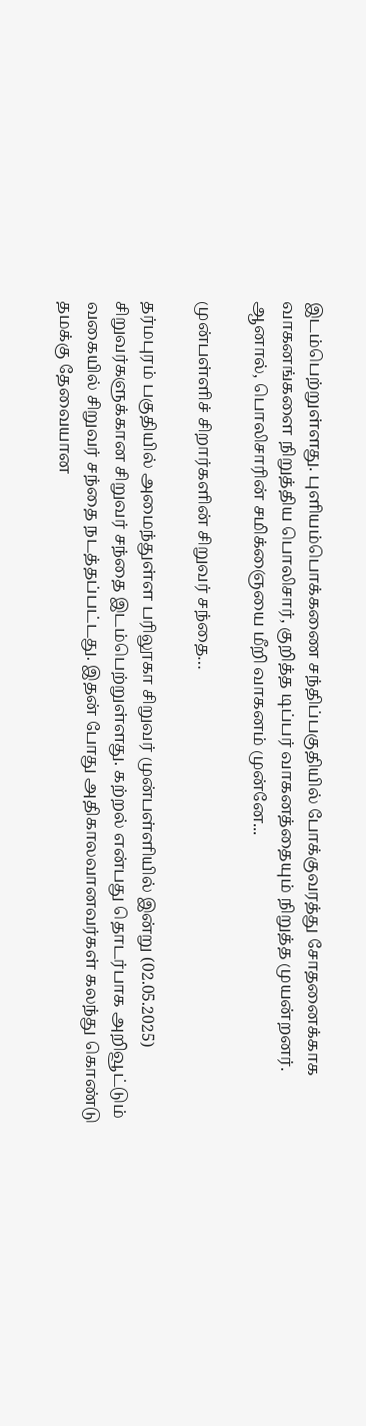இடம்பெற்றுள்ளது. புளியம்பொக்கணை சந்திப்பகுதியில் போக்குவரத்து சோதனைக்காக வாகனங்களை நிறுத்திய பொலிசார், குறித்த டிப்பர் வாகனத்தையும் நிறுத்த முயன்றனர். ஆனால், பொலிசாரின் சமிக்ஞையை மீறி வாகனம் முன்னே...

முன்பள்ளிச் சிறார்களின் சிறுவர் சந்தை…

தர்மபுரம் பகுதியில் அமைந்துள்ள பரிலூகா சிறுவர் முன்பள்ளியில் இன்று (02.05.2025) சிறுவர்களுக்கான சிறுவர் சந்தை இடம்பெற்றுள்ளது. கற்றல் என்பது தொடர்பாக அறிவூட்டும் வகையில் சிறுவர் சந்தை நடத்தப்பட்டது. இதன் போது அதிகாலவானவர்கள் கலந்து கொண்டு தமக்கு தேவையான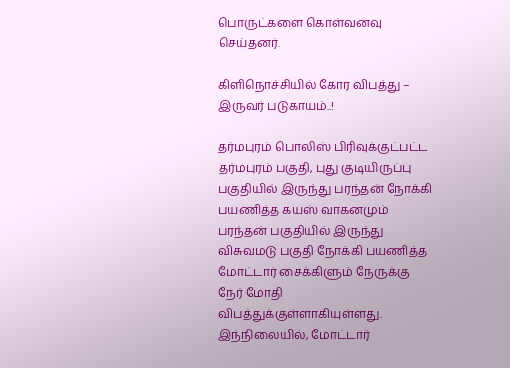பொருட்களை கொள்வனவு செய்தனர்.

கிளிநொச்சியில் கோர விபத்து – இருவர் படுகாயம்..!

தர்மபுரம் பொலிஸ் பிரிவுக்குட்பட்ட தர்மபுரம் பகுதி, புது குடியிருப்பு பகுதியில் இருந்து பரந்தன் நோக்கி பயணித்த கயஸ் வாகனமும் பரந்தன் பகுதியில் இருந்து விசுவமடு பகுதி நோக்கி பயணித்த மோட்டார் சைக்கிளும் நேருக்கு நேர் மோதி விபத்துக்குள்ளாகியுள்ளது. இந்நிலையில், மோட்டார்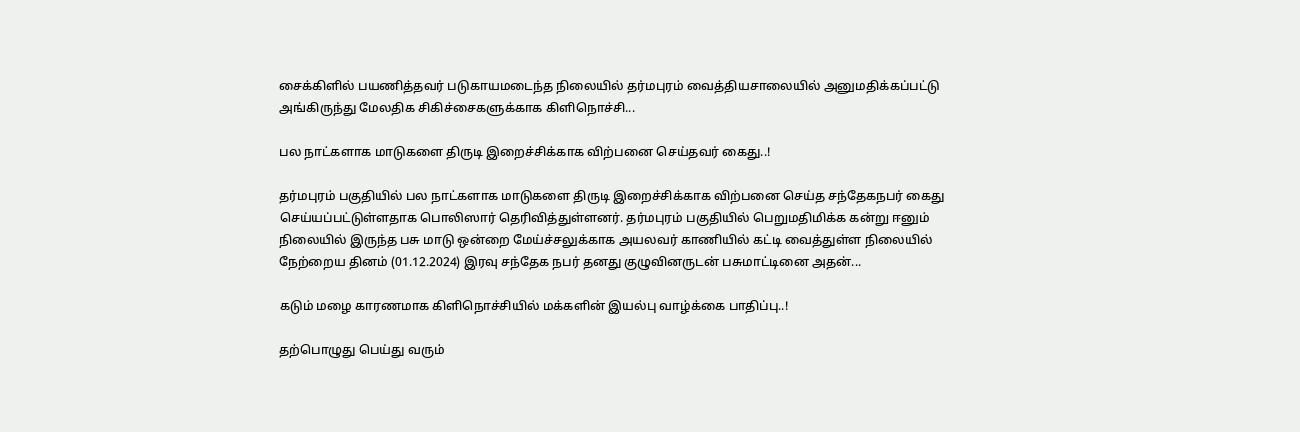சைக்கிளில் பயணித்தவர் படுகாயமடைந்த நிலையில் தர்மபுரம் வைத்தியசாலையில் அனுமதிக்கப்பட்டு அங்கிருந்து மேலதிக சிகிச்சைகளுக்காக கிளிநொச்சி...

பல நாட்களாக மாடுகளை திருடி இறைச்சிக்காக விற்பனை செய்தவர் கைது..!

தர்மபுரம் பகுதியில் பல நாட்களாக மாடுகளை திருடி இறைச்சிக்காக விற்பனை செய்த சந்தேகநபர் கைது செய்யப்பட்டுள்ளதாக பொலிஸார் தெரிவித்துள்ளனர். தர்மபுரம் பகுதியில் பெறுமதிமிக்க கன்று ஈனும்  நிலையில் இருந்த பசு மாடு ஒன்றை மேய்ச்சலுக்காக அயலவர் காணியில் கட்டி வைத்துள்ள நிலையில் நேற்றைய தினம் (01.12.2024) இரவு சந்தேக நபர் தனது குழுவினருடன் பசுமாட்டினை அதன்...

கடும் மழை காரணமாக கிளிநொச்சியில் மக்களின் இயல்பு வாழ்க்கை பாதிப்பு..!

தற்பொழுது பெய்து வரும்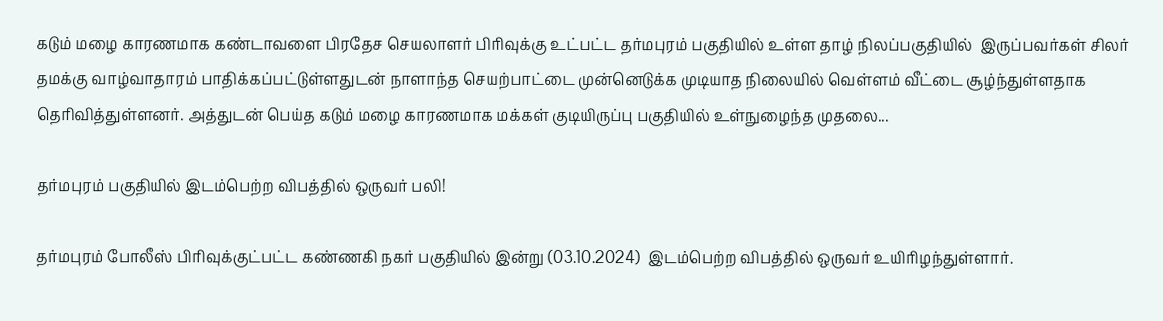கடும் மழை காரணமாக கண்டாவளை பிரதேச செயலாளர் பிரிவுக்கு உட்பட்ட தர்மபுரம் பகுதியில் உள்ள தாழ் நிலப்பகுதியில்  இருப்பவர்கள் சிலர் தமக்கு வாழ்வாதாரம் பாதிக்கப்பட்டுள்ளதுடன் நாளாந்த செயற்பாட்டை முன்னெடுக்க முடியாத நிலையில் வெள்ளம் வீட்டை சூழ்ந்துள்ளதாக தெரிவித்துள்ளனர். அத்துடன் பெய்த கடும் மழை காரணமாக மக்கள் குடியிருப்பு பகுதியில் உள்நுழைந்த முதலை...

தர்மபுரம் பகுதியில் இடம்பெற்ற விபத்தில் ஒருவர் பலி!

தர்மபுரம் போலீஸ் பிரிவுக்குட்பட்ட கண்ணகி நகர் பகுதியில் இன்று (03.10.2024)  இடம்பெற்ற விபத்தில் ஒருவர் உயிரிழந்துள்ளார்.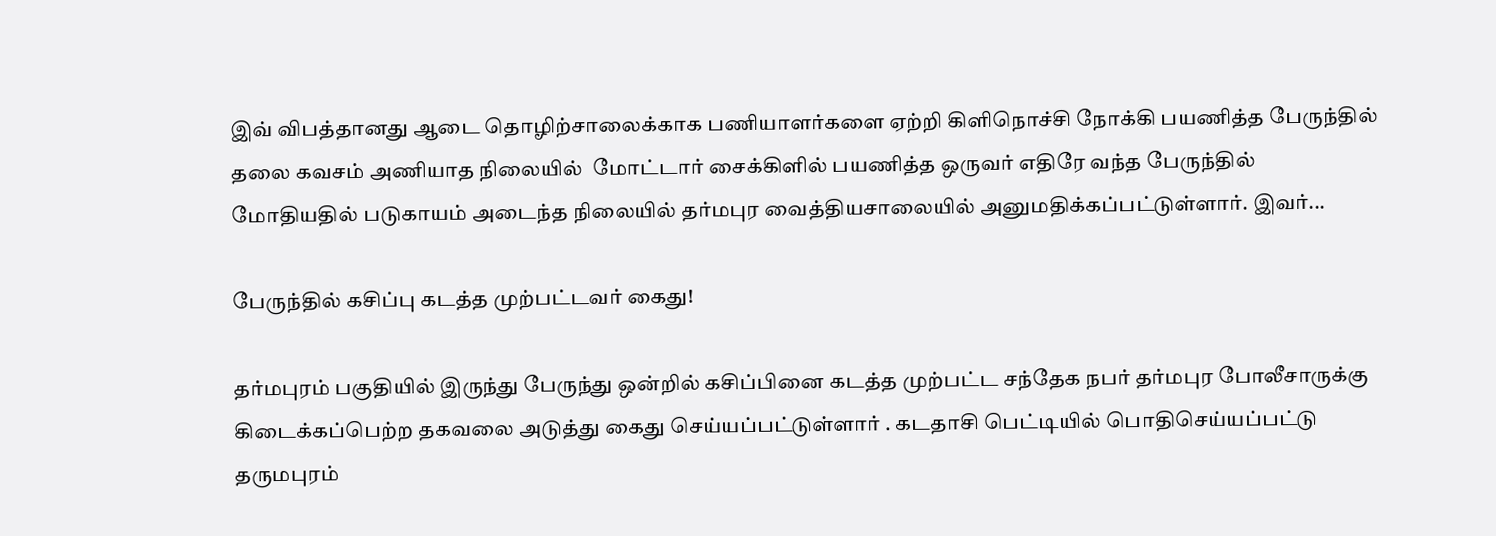இவ் விபத்தானது ஆடை தொழிற்சாலைக்காக பணியாளர்களை ஏற்றி கிளிநொச்சி நோக்கி பயணித்த பேருந்தில்   தலை கவசம் அணியாத நிலையில்  மோட்டார் சைக்கிளில் பயணித்த ஒருவர் எதிரே வந்த பேருந்தில்   மோதியதில் படுகாயம் அடைந்த நிலையில் தர்மபுர வைத்தியசாலையில் அனுமதிக்கப்பட்டுள்ளார். இவர்...

பேருந்தில் கசிப்பு கடத்த முற்பட்டவர் கைது!

தர்மபுரம் பகுதியில் இருந்து பேருந்து ஒன்றில் கசிப்பினை கடத்த முற்பட்ட சந்தேக நபர் தர்மபுர போலீசாருக்கு கிடைக்கப்பெற்ற தகவலை அடுத்து கைது செய்யப்பட்டுள்ளார் . கடதாசி பெட்டியில் பொதிசெய்யப்பட்டு தருமபுரம்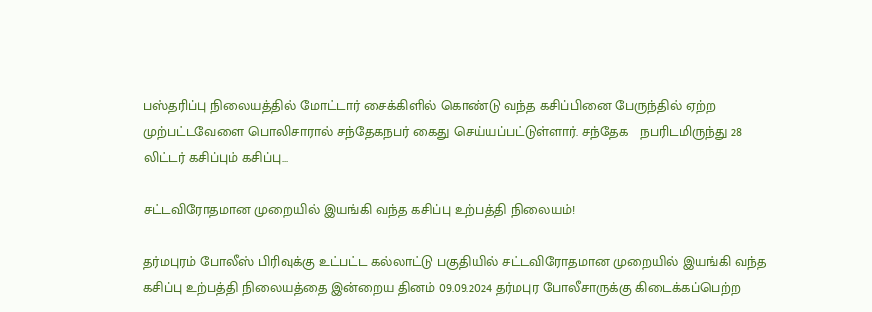பஸ்தரிப்பு நிலையத்தில் மோட்டார் சைக்கிளில் கொண்டு வந்த கசிப்பினை பேருந்தில் ஏற்ற முற்பட்டவேளை பொலிசாரால் சந்தேகநபர் கைது செய்யப்பட்டுள்ளார். சந்தேக   நபரிடமிருந்து 28 லிட்டர் கசிப்பும் கசிப்பு...

சட்டவிரோதமான முறையில் இயங்கி வந்த கசிப்பு உற்பத்தி நிலையம்!

தர்மபுரம் போலீஸ் பிரிவுக்கு உட்பட்ட கல்லாட்டு பகுதியில் சட்டவிரோதமான முறையில் இயங்கி வந்த கசிப்பு உற்பத்தி நிலையத்தை இன்றைய தினம் 09.09.2024 தர்மபுர போலீசாருக்கு கிடைக்கப்பெற்ற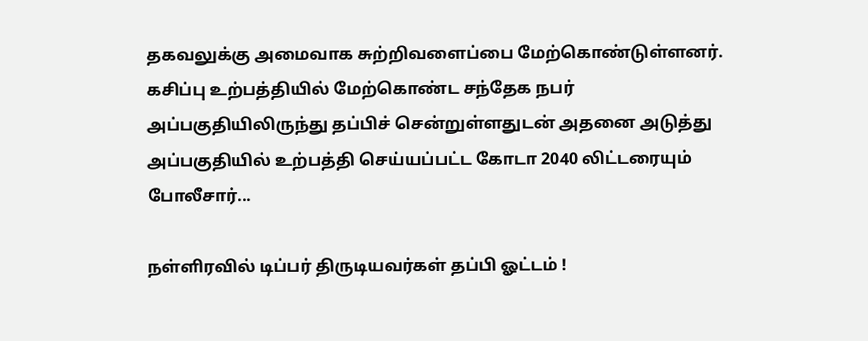தகவலுக்கு அமைவாக சுற்றிவளைப்பை மேற்கொண்டுள்ளனர். கசிப்பு உற்பத்தியில் மேற்கொண்ட சந்தேக நபர் அப்பகுதியிலிருந்து தப்பிச் சென்றுள்ளதுடன் அதனை அடுத்து அப்பகுதியில் உற்பத்தி செய்யப்பட்ட கோடா 2040 லிட்டரையும் போலீசார்...

நள்ளிரவில் டிப்பர் திருடியவர்கள் தப்பி ஓட்டம் !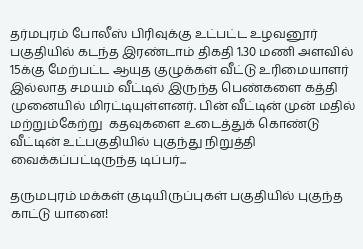தர்மபுரம் போலீஸ் பிரிவுக்கு உட்பட்ட உழவனூர் பகுதியில் கடந்த இரண்டாம் திகதி 1.30 மணி அளவில் 15க்கு மேற்பட்ட ஆயுத குழுக்கள் வீட்டு உரிமையாளர் இல்லாத சமயம் வீட்டில் இருந்த பெண்களை கத்தி முனையில் மிரட்டியுள்ளனர். பின் வீட்டின் முன் மதில் மற்றும்கேற்று  கதவுகளை உடைத்துக் கொண்டு வீட்டின் உட்பகுதியில் புகுந்து நிறுத்தி வைக்கப்பட்டிருந்த டிப்பர்...

தருமபுரம் மக்கள் குடியிருப்புகள் பகுதியில் புகுந்த காட்டு யானை!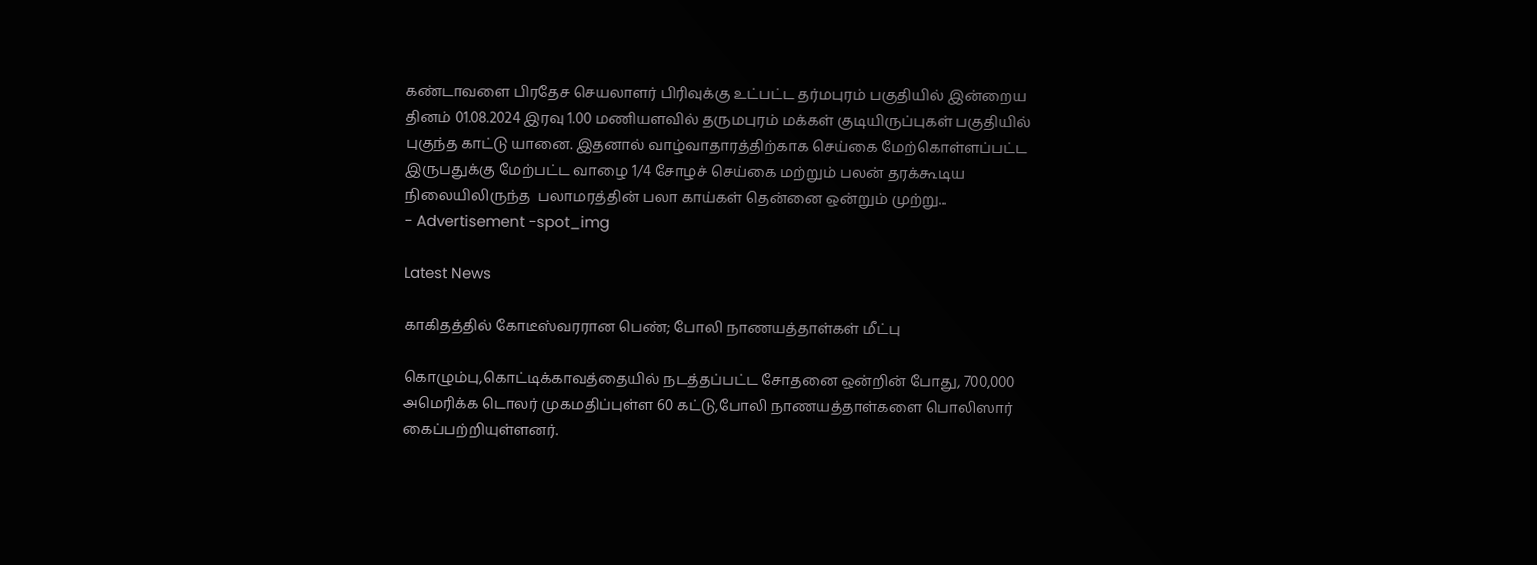கண்டாவளை பிரதேச செயலாளர் பிரிவுக்கு உட்பட்ட தர்மபுரம் பகுதியில் இன்றைய தினம் 01.08.2024 இரவு 1.00 மணியளவில் தருமபுரம் மக்கள் குடியிருப்புகள் பகுதியில் புகுந்த காட்டு யானை. இதனால் வாழ்வாதாரத்திற்காக செய்கை மேற்கொள்ளப்பட்ட இருபதுக்கு மேற்பட்ட வாழை 1/4 சோழச் செய்கை மற்றும் பலன் தரக்கூடிய நிலையிலிருந்த  பலாமரத்தின் பலா காய்கள் தென்னை ஒன்றும் முற்று...
- Advertisement -spot_img

Latest News

காகிதத்தில் கோடீஸ்வரரான பெண்; போலி நாணயத்தாள்கள் மீட்பு

கொழும்பு,கொட்டிக்காவத்தையில் நடத்தப்பட்ட சோதனை ஒன்றின் போது, 700,000 அமெரிக்க டொலர் முகமதிப்புள்ள 60 கட்டு,போலி நாணயத்தாள்களை பொலிஸார் கைப்பற்றியுள்ளனர்.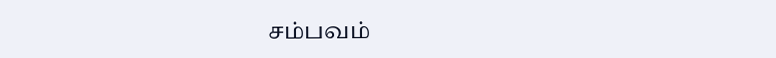சம்பவம்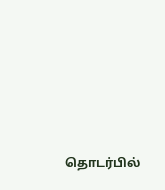தொடர்பில்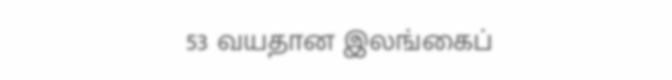53 வயதான இலங்கைப்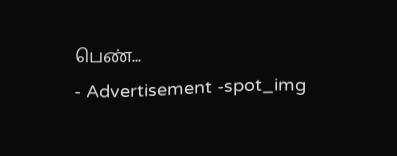பெண்...
- Advertisement -spot_img